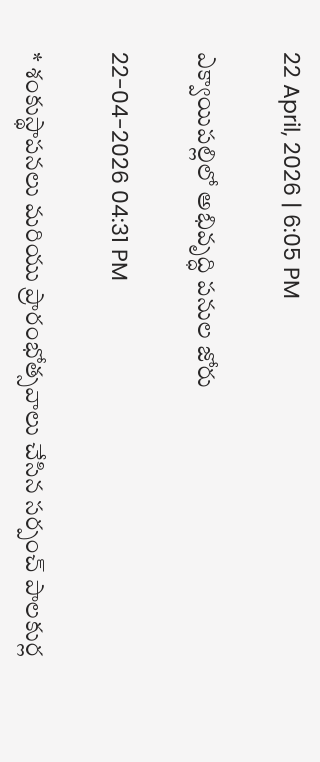22 April, 2026 | 6:05 PM

ఎక్వాయిపల్లిలో అభివృద్ధి పనుల జోరు

22-04-2026 04:31 PM

* శంకుస్థాపనలు మరియు ప్రారంభోత్సవాలు చేసిన సర్పంచ్ పాలకుర్ల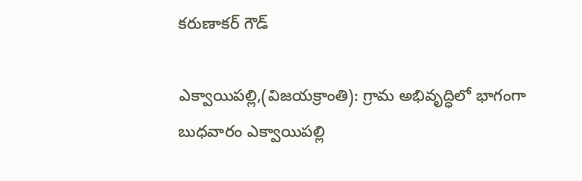కరుణాకర్ గౌడ్

ఎక్వాయిపల్లి,(విజయక్రాంతి): గ్రామ అభివృద్ధిలో భాగంగా  బుధవారం ఎక్వాయిపల్లి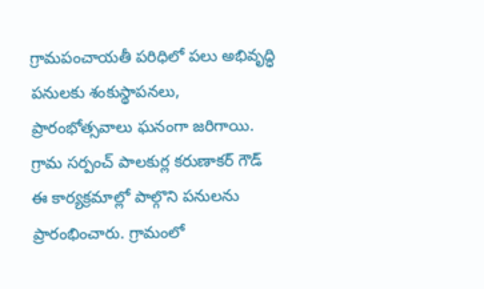గ్రామపంచాయతీ పరిధిలో పలు అభివృద్ధి పనులకు శంకుస్థాపనలు, ప్రారంభోత్సవాలు ఘనంగా జరిగాయి. గ్రామ సర్పంచ్ పాలకుర్ల కరుణాకర్ గౌడ్ ఈ కార్యక్రమాల్లో పాల్గొని పనులను ప్రారంభించారు. గ్రామంలో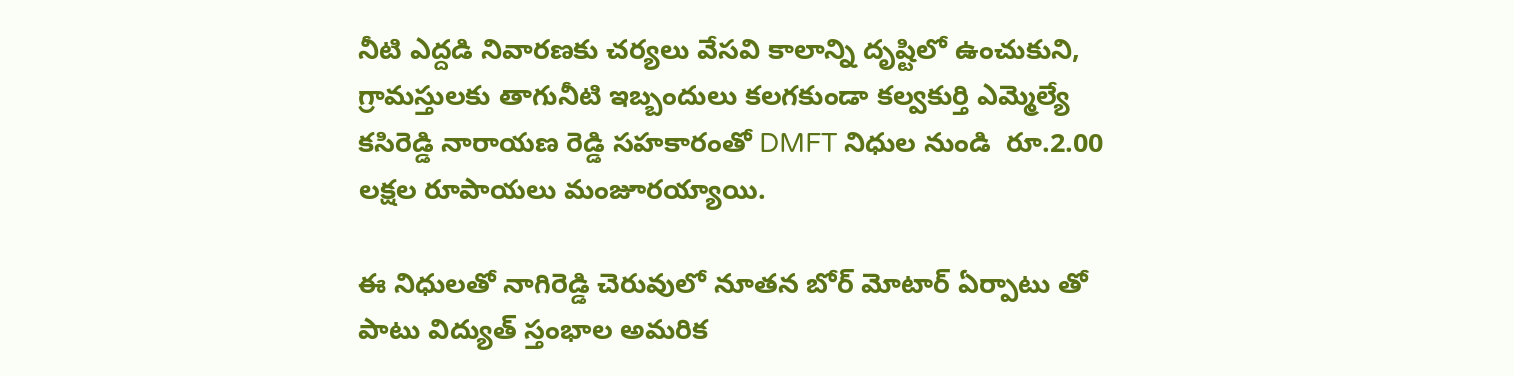నీటి ఎద్దడి నివారణకు చర్యలు వేసవి కాలాన్ని దృష్టిలో ఉంచుకుని, గ్రామస్తులకు తాగునీటి ఇబ్బందులు కలగకుండా కల్వకుర్తి ఎమ్మెల్యే కసిరెడ్డి నారాయణ రెడ్డి సహకారంతో DMFT నిధుల నుండి  రూ.2.00 లక్షల రూపాయలు మంజూరయ్యాయి.

ఈ నిధులతో నాగిరెడ్డి చెరువులో నూతన బోర్ మోటార్ ఏర్పాటు తో పాటు విద్యుత్ స్తంభాల అమరిక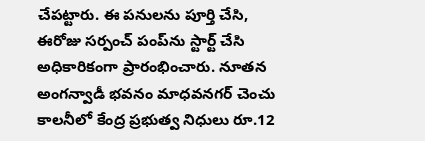చేపట్టారు. ఈ పనులను పూర్తి చేసి, ఈరోజు సర్పంచ్ పంప్‌ను స్టార్ట్ చేసి అధికారికంగా ప్రారంభించారు. నూతన అంగన్వాడీ భవనం మాధవనగర్ చెంచు కాలనీలో కేంద్ర ప్రభుత్వ నిధులు రూ.12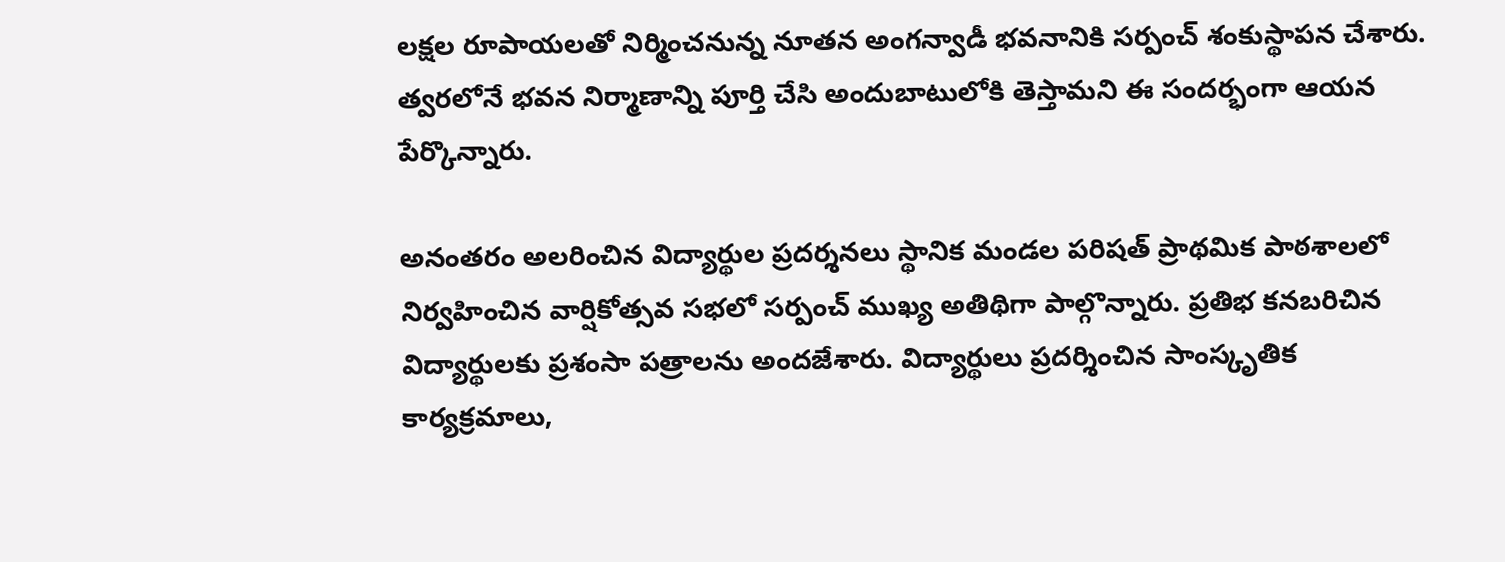లక్షల రూపాయలతో నిర్మించనున్న నూతన అంగన్వాడీ భవనానికి సర్పంచ్ శంకుస్థాపన చేశారు. త్వరలోనే భవన నిర్మాణాన్ని పూర్తి చేసి అందుబాటులోకి తెస్తామని ఈ సందర్భంగా ఆయన పేర్కొన్నారు.

అనంతరం అలరించిన విద్యార్థుల ప్రదర్శనలు స్థానిక మండల పరిషత్ ప్రాథమిక పాఠశాలలో నిర్వహించిన వార్షికోత్సవ సభలో సర్పంచ్ ముఖ్య అతిథిగా పాల్గొన్నారు. ప్రతిభ కనబరిచిన విద్యార్థులకు ప్రశంసా పత్రాలను అందజేశారు. విద్యార్థులు ప్రదర్శించిన సాంస్కృతిక కార్యక్రమాలు,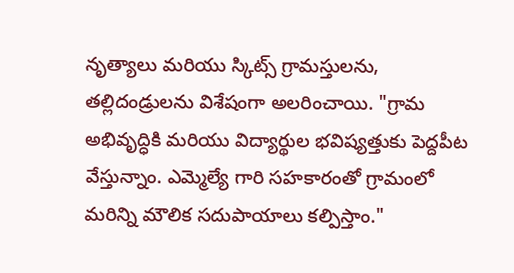నృత్యాలు మరియు స్కిట్స్ గ్రామస్తులను, తల్లిదండ్రులను విశేషంగా అలరించాయి. "గ్రామ అభివృద్ధికి మరియు విద్యార్థుల భవిష్యత్తుకు పెద్దపీట వేస్తున్నాం. ఎమ్మెల్యే గారి సహకారంతో గ్రామంలో మరిన్ని మౌలిక సదుపాయాలు కల్పిస్తాం."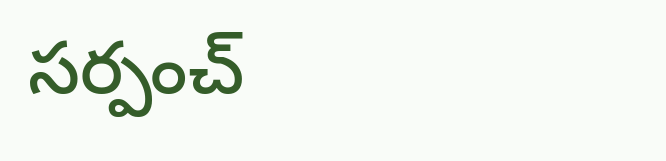సర్పంచ్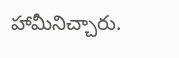హామీనిచ్చారు.